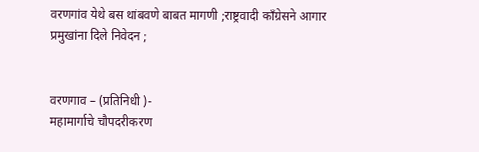वरणगांव येथे बस थांबवणे बाबत मागणी ;राष्ट्रवादी कॉंग्रेसने आगार प्रमुखांना दिले निवेदन ;


वरणगाव – (प्रतिनिधी )-
महामार्गाचे चौपदरीकरण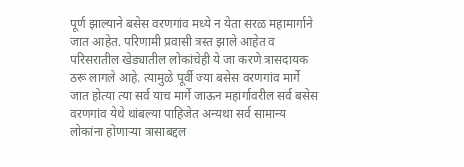पूर्ण झाल्याने बसेस वरणगांव मध्ये न येता सरळ महामार्गाने जात आहेत. परिणामी प्रवासी त्रस्त झाले आहेत व परिसरातील खेड्यातील लोकांचेही ये जा करणे त्रासदायक ठरू लागले आहे. त्यामुळे पूर्वी ज्या बसेस वरणगांव मार्गे जात होत्या त्या सर्व याच मार्गे जाऊन महार्गावरील सर्व बसेस वरणगांव येथे थांबल्या पाहिजेत अन्यथा सर्व सामान्य लोकांना होणाऱ्या त्रासाबद्दल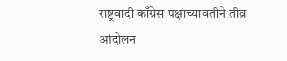राष्ट्रवादी काँग्रेस पक्षाच्यावतीने तीव्र आंदोलन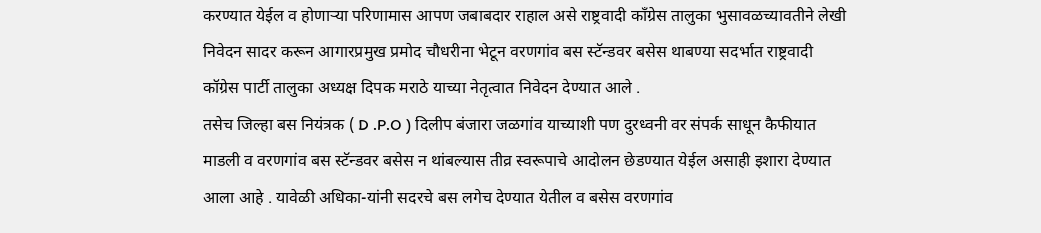करण्यात येईल व होणाऱ्या परिणामास आपण जबाबदार राहाल असे राष्ट्रवादी काँग्रेस तालुका भुसावळच्यावतीने लेखी निवेदन सादर करून आगारप्रमुख प्रमोद चौधरीना भेटून वरणगांव बस स्टॅन्डवर बसेस थाबण्या सदर्भात राष्ट्रवादी कॉग्रेस पार्टी तालुका अध्यक्ष दिपक मराठे याच्या नेतृत्वात निवेदन देण्यात आले .
तसेच जिल्हा बस नियंत्रक ( D .P.O ) दिलीप बंजारा जळगांव याच्याशी पण दुरध्वनी वर संपर्क साधून कैफीयात माडली व वरणगांव बस स्टॅन्डवर बसेस न थांबल्यास तीव्र स्वरूपाचे आदोलन छेडण्यात येईल असाही इशारा देण्यात आला आहे . यावेळी अधिका-यांनी सदरचे बस लगेच देण्यात येतील व बसेस वरणगांव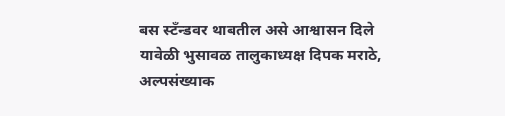बस स्टॅंन्डवर थाबतील असे आश्वासन दिले
यावेळी भुसावळ तालुकाध्यक्ष दिपक मराठे, अल्पसंख्याक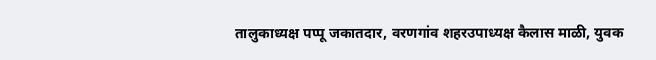तालुकाध्यक्ष पप्पू जकातदार, वरणगांव शहरउपाध्यक्ष कैलास माळी, युवक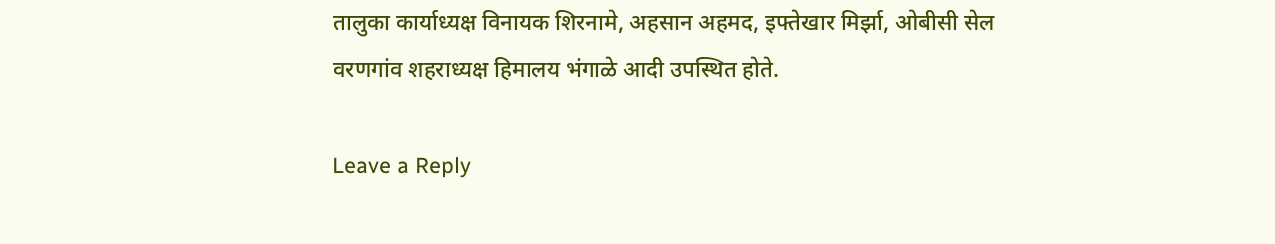तालुका कार्याध्यक्ष विनायक शिरनामे, अहसान अहमद, इफ्तेखार मिर्झा, ओबीसी सेल वरणगांव शहराध्यक्ष हिमालय भंगाळे आदी उपस्थित होते.

Leave a Reply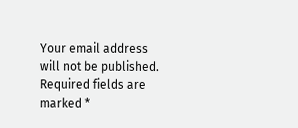Your email address will not be published. Required fields are marked *